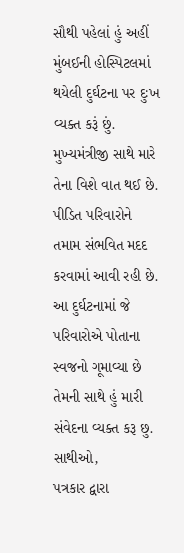સૌથી પહેલાં હું અહીં મુંબઈની હોસ્પિટલમાં થયેલી દુર્ઘટના પર દુઃખ વ્યક્ત કરૂં છું. મુખ્યમંત્રીજી સાથે મારે તેના વિશે વાત થઈ છે. પીડિત પરિવારોને તમામ સંભવિત મદદ કરવામાં આવી રહી છે. આ દુર્ઘટનામાં જે પરિવારોએ પોતાના સ્વજનો ગૂમાવ્યા છે તેમની સાથે હું મારી સંવેદના વ્યક્ત કરૂ છુ.
સાથીઓ,
પત્રકાર દ્વારા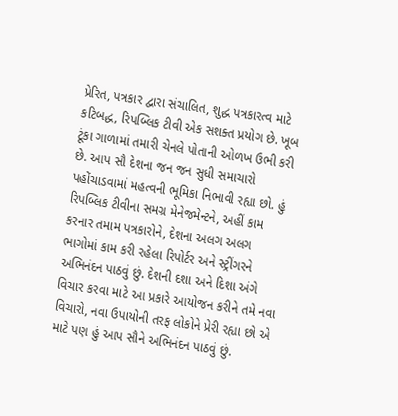પ્રેરિત, પત્રકાર દ્વારા સંચાલિત, શુદ્ધ પત્રકારત્વ માટે કટિબદ્ધ, રિપબ્લિક ટીવી એક સશક્ત પ્રયોગ છે. ખૂબ ટૂંકા ગાળામાં તમારી ચેનલે પોતાની ઓળખ ઉભી કરી છે. આપ સૌ દેશના જન જન સુધી સમાચારો પહોંચાડવામાં મહત્વની ભૂમિકા નિભાવી રહ્યા છો. હું રિપબ્લિક ટીવીના સમગ્ર મેનેજમેન્ટને, અહીં કામ કરનાર તમામ પત્રકારોને, દેશના અલગ અલગ ભાગોમાં કામ કરી રહેલા રિપોર્ટર અને સ્ટ્રીંગરને અભિનંદન પાઠવું છું. દેશની દશા અને દિશા અંગે વિચાર કરવા માટે આ પ્રકારે આયોજન કરીને તમે નવા વિચારો, નવા ઉપાયોની તરફ લોકોને પ્રેરી રહ્યા છો એ માટે પણ હું આપ સૌને અભિનંદન પાઠવું છું.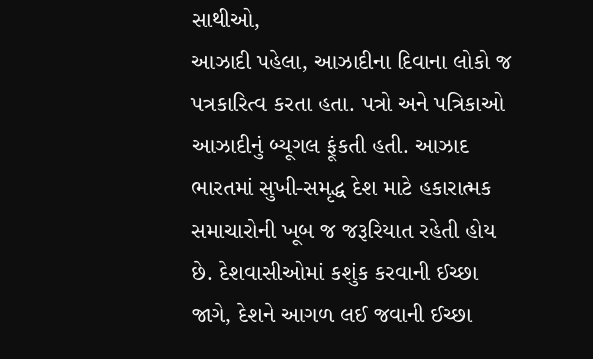સાથીઓ,
આઝાદી પહેલા, આઝાદીના દિવાના લોકો જ પત્રકારિત્વ કરતા હતા. પત્રો અને પત્રિકાઓ આઝાદીનું બ્યૂગલ ફૂંકતી હતી. આઝાદ ભારતમાં સુખી-સમૃદ્ધ દેશ માટે હકારાત્મક સમાચારોની ખૂબ જ જરૂરિયાત રહેતી હોય છે. દેશવાસીઓમાં કશુંક કરવાની ઈચ્છા જાગે, દેશને આગળ લઈ જવાની ઈચ્છા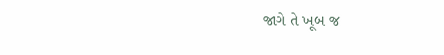જાગે તે ખૂબ જ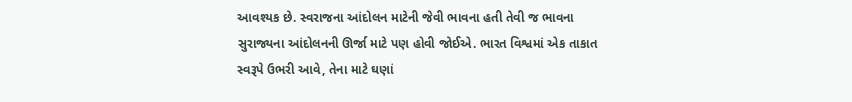આવશ્યક છે. સ્વરાજના આંદોલન માટેની જેવી ભાવના હતી તેવી જ ભાવના સુરાજ્યના આંદોલનની ઊર્જા માટે પણ હોવી જોઈએ. ભારત વિશ્વમાં એક તાકાત સ્વરૂપે ઉભરી આવે, તેના માટે ઘણાં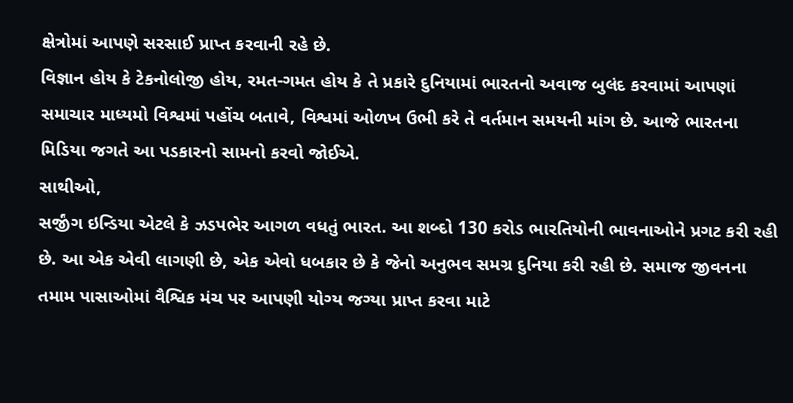ક્ષેત્રોમાં આપણે સરસાઈ પ્રાપ્ત કરવાની રહે છે.
વિજ્ઞાન હોય કે ટેકનોલોજી હોય, રમત-ગમત હોય કે તે પ્રકારે દુનિયામાં ભારતનો અવાજ બુલંદ કરવામાં આપણાં સમાચાર માધ્યમો વિશ્વમાં પહોંચ બતાવે, વિશ્વમાં ઓળખ ઉભી કરે તે વર્તમાન સમયની માંગ છે. આજે ભારતના મિડિયા જગતે આ પડકારનો સામનો કરવો જોઈએ.
સાથીઓ,
સર્જીંગ ઇન્ડિયા એટલે કે ઝડપભેર આગળ વધતું ભારત. આ શબ્દો 130 કરોડ ભારતિયોની ભાવનાઓને પ્રગટ કરી રહી છે. આ એક એવી લાગણી છે, એક એવો ધબકાર છે કે જેનો અનુભવ સમગ્ર દુનિયા કરી રહી છે. સમાજ જીવનના તમામ પાસાઓમાં વૈશ્વિક મંચ પર આપણી યોગ્ય જગ્યા પ્રાપ્ત કરવા માટે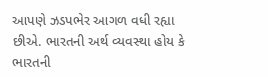આપણે ઝડપભેર આગળ વધી રહ્યા છીએ. ભારતની અર્થ વ્યવસ્થા હોય કે ભારતની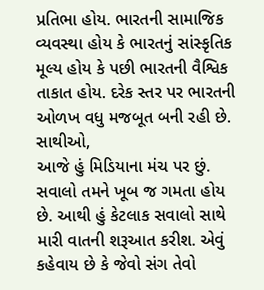પ્રતિભા હોય. ભારતની સામાજિક વ્યવસ્થા હોય કે ભારતનું સાંસ્કૃતિક મૂલ્ય હોય કે પછી ભારતની વૈશ્વિક તાકાત હોય. દરેક સ્તર પર ભારતની ઓળખ વધુ મજબૂત બની રહી છે.
સાથીઓ,
આજે હું મિડિયાના મંચ પર છું. સવાલો તમને ખૂબ જ ગમતા હોય છે. આથી હું કેટલાક સવાલો સાથે મારી વાતની શરૂઆત કરીશ. એવું કહેવાય છે કે જેવો સંગ તેવો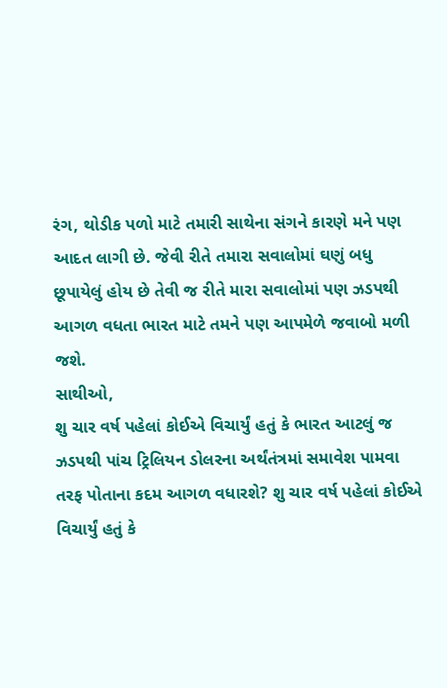રંગ, થોડીક પળો માટે તમારી સાથેના સંગને કારણે મને પણ આદત લાગી છે. જેવી રીતે તમારા સવાલોમાં ઘણું બધુ છૂપાયેલું હોય છે તેવી જ રીતે મારા સવાલોમાં પણ ઝડપથી આગળ વધતા ભારત માટે તમને પણ આપમેળે જવાબો મળી જશે.
સાથીઓ,
શુ ચાર વર્ષ પહેલાં કોઈએ વિચાર્યું હતું કે ભારત આટલું જ ઝડપથી પાંચ ટ્રિલિયન ડોલરના અર્થંતંત્રમાં સમાવેશ પામવા તરફ પોતાના કદમ આગળ વધારશે? શુ ચાર વર્ષ પહેલાં કોઈએ વિચાર્યું હતું કે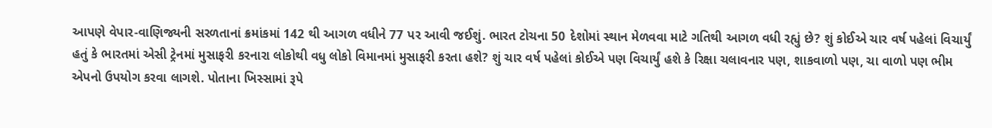આપણે વેપાર-વાણિજ્યની સરળતાનાં ક્રમાંકમાં 142 થી આગળ વધીને 77 પર આવી જઈશું. ભારત ટોચના 50 દેશોમાં સ્થાન મેળવવા માટે ગતિથી આગળ વધી રહ્યું છે? શું કોઈએ ચાર વર્ષ પહેલાં વિચાર્યું હતું કે ભારતમાં એસી ટ્રેનમાં મુસાફરી કરનારા લોકોથી વધુ લોકો વિમાનમાં મુસાફરી કરતા હશે? શું ચાર વર્ષ પહેલાં કોઈએ પણ વિચાર્યું હશે કે રિક્ષા ચલાવનાર પણ, શાકવાળો પણ, ચા વાળો પણ ભીમ એપનો ઉપયોગ કરવા લાગશે. પોતાના ખિસ્સામાં રૂપે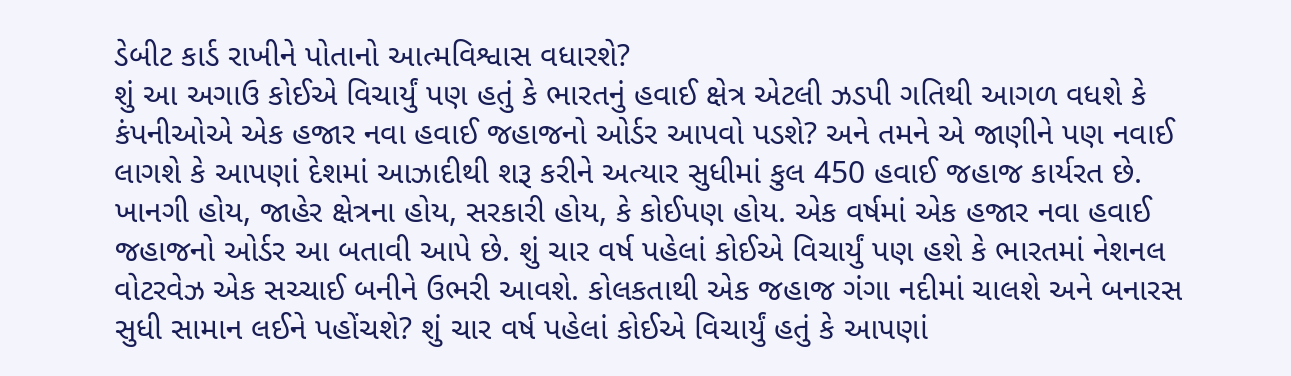ડેબીટ કાર્ડ રાખીને પોતાનો આત્મવિશ્વાસ વધારશે?
શું આ અગાઉ કોઈએ વિચાર્યું પણ હતું કે ભારતનું હવાઈ ક્ષેત્ર એટલી ઝડપી ગતિથી આગળ વધશે કે કંપનીઓએ એક હજાર નવા હવાઈ જહાજનો ઓર્ડર આપવો પડશે? અને તમને એ જાણીને પણ નવાઈ લાગશે કે આપણાં દેશમાં આઝાદીથી શરૂ કરીને અત્યાર સુધીમાં કુલ 450 હવાઈ જહાજ કાર્યરત છે. ખાનગી હોય, જાહેર ક્ષેત્રના હોય, સરકારી હોય, કે કોઈપણ હોય. એક વર્ષમાં એક હજાર નવા હવાઈ જહાજનો ઓર્ડર આ બતાવી આપે છે. શું ચાર વર્ષ પહેલાં કોઈએ વિચાર્યું પણ હશે કે ભારતમાં નેશનલ વોટરવેઝ એક સચ્ચાઈ બનીને ઉભરી આવશે. કોલકતાથી એક જહાજ ગંગા નદીમાં ચાલશે અને બનારસ સુધી સામાન લઈને પહોંચશે? શું ચાર વર્ષ પહેલાં કોઈએ વિચાર્યું હતું કે આપણાં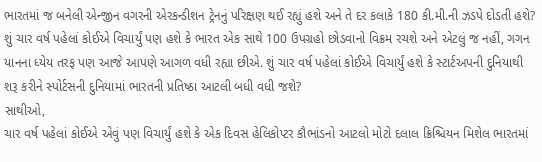ભારતમાં જ બનેલી એન્જીન વગરની એરકન્ડીશન ટ્રેનનું પરિક્ષણ થઈ રહ્યું હશે અને તે દર કલાકે 180 કી.મી.ની ઝડપે દોડતી હશે?
શું ચાર વર્ષ પહેલાં કોઈએ વિચાર્યું પણ હશે કે ભારત એક સાથે 100 ઉપગ્રહો છોડવાનો વિક્રમ રચશે અને એટલું જ નહીં, ગગન યાનના ધ્યેય તરફ પણ આજે આપણે આગળ વધી રહ્યા છીએ. શું ચાર વર્ષ પહેલાં કોઈએ વિચાર્યું હશે કે સ્ટાર્ટઅપની દુનિયાથી શરૂ કરીને સ્પોર્ટસની દુનિયામાં ભારતની પ્રતિષ્ઠા આટલી બધી વધી જશે?
સાથીઓ,
ચાર વર્ષ પહેલાં કોઈએ એવું પણ વિચાર્યું હશે કે એક દિવસ હેલિકોપ્ટર કૌભાંડનો આટલો મોટો દલાલ ક્રિશ્ચિયન મિશેલ ભારતમાં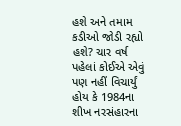હશે અને તમામ કડીઓ જોડી રહ્યો હશે? ચાર વર્ષ પહેલાં કોઈએ એવું પણ નહીં વિચાર્યું હોય કે 1984ના શીખ નરસંહારના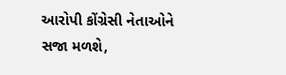આરોપી કોંગ્રેસી નેતાઓને સજા મળશે,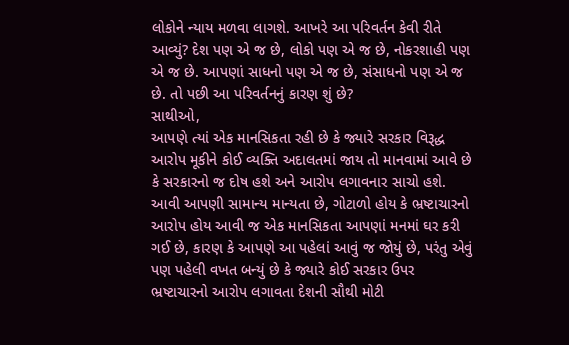લોકોને ન્યાય મળવા લાગશે. આખરે આ પરિવર્તન કેવી રીતે આવ્યું? દેશ પણ એ જ છે, લોકો પણ એ જ છે, નોકરશાહી પણ એ જ છે. આપણાં સાધનો પણ એ જ છે, સંસાધનો પણ એ જ છે. તો પછી આ પરિવર્તનનું કારણ શું છે?
સાથીઓ,
આપણે ત્યાં એક માનસિકતા રહી છે કે જ્યારે સરકાર વિરૂદ્ધ આરોપ મૂકીને કોઈ વ્યક્તિ અદાલતમાં જાય તો માનવામાં આવે છે કે સરકારનો જ દોષ હશે અને આરોપ લગાવનાર સાચો હશે. આવી આપણી સામાન્ય માન્યતા છે, ગોટાળો હોય કે ભ્રષ્ટાચારનો આરોપ હોય આવી જ એક માનસિકતા આપણાં મનમાં ઘર કરી ગઈ છે, કારણ કે આપણે આ પહેલાં આવું જ જોયું છે, પરંતુ એવું પણ પહેલી વખત બન્યું છે કે જ્યારે કોઈ સરકાર ઉપર ભ્રષ્ટાચારનો આરોપ લગાવતા દેશની સૌથી મોટી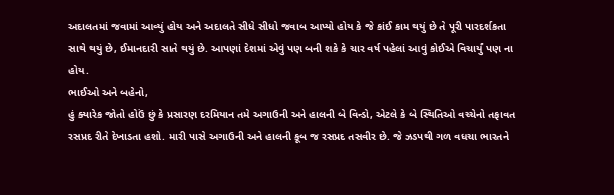અદાલતમાં જવામાં આવ્યું હોય અને અદાલતે સીધે સીધો જવાબ આપ્યો હોય કે જે કાંઈ કામ થયું છે તે પૂરી પારદર્શકતા સાથે થયું છે, ઈમાનદારી સાતે થયું છે. આપણાં દેશમાં એવું પણ બની શકે કે ચાર વર્ષ પહેલાં આવું કોઈએ વિચાર્યું પણ ના હોય.
ભાઈઓ અને બહેનો,
હું ક્યારેક જોતો હોઉં છું કે પ્રસારણ દરમિયાન તમે અગાઉની અને હાલની બે વિન્ડો, એટલે કે બે સ્થિતિઓ વચ્ચેનો તફાવત રસપ્રદ રીતે દેખાડતા હશો. મારી પાસે અગાઉની અને હાલની કૂબ જ રસપ્રદ તસવીર છે. જે ઝડપથી ગળ વધચા ભારતને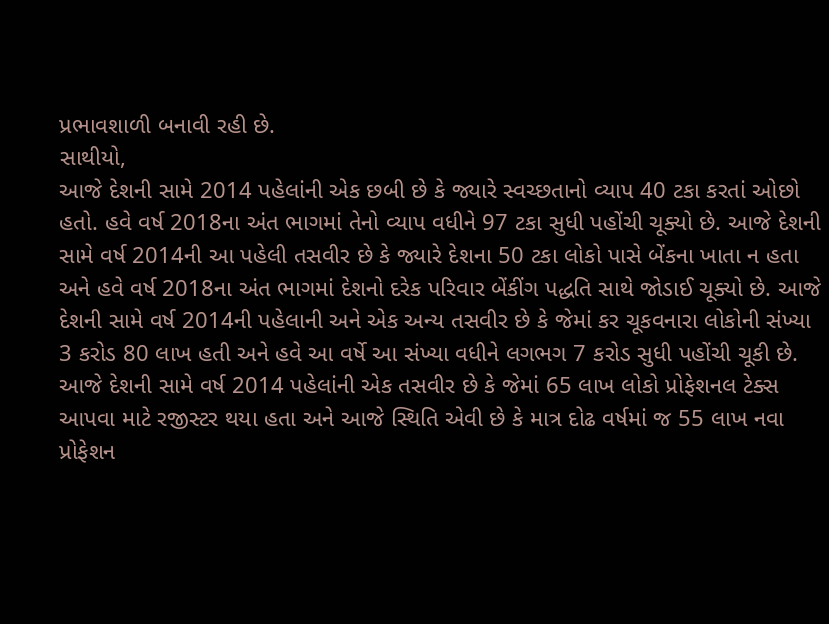પ્રભાવશાળી બનાવી રહી છે.
સાથીયો,
આજે દેશની સામે 2014 પહેલાંની એક છબી છે કે જ્યારે સ્વચ્છતાનો વ્યાપ 40 ટકા કરતાં ઓછો હતો. હવે વર્ષ 2018ના અંત ભાગમાં તેનો વ્યાપ વધીને 97 ટકા સુધી પહોંચી ચૂક્યો છે. આજે દેશની સામે વર્ષ 2014ની આ પહેલી તસવીર છે કે જ્યારે દેશના 50 ટકા લોકો પાસે બેંકના ખાતા ન હતા અને હવે વર્ષ 2018ના અંત ભાગમાં દેશનો દરેક પરિવાર બેંકીંગ પદ્ધતિ સાથે જોડાઈ ચૂક્યો છે. આજે દેશની સામે વર્ષ 2014ની પહેલાની અને એક અન્ય તસવીર છે કે જેમાં કર ચૂકવનારા લોકોની સંખ્યા 3 કરોડ 80 લાખ હતી અને હવે આ વર્ષે આ સંખ્યા વધીને લગભગ 7 કરોડ સુધી પહોંચી ચૂકી છે.
આજે દેશની સામે વર્ષ 2014 પહેલાંની એક તસવીર છે કે જેમાં 65 લાખ લોકો પ્રોફેશનલ ટેક્સ આપવા માટે રજીસ્ટર થયા હતા અને આજે સ્થિતિ એવી છે કે માત્ર દોઢ વર્ષમાં જ 55 લાખ નવા પ્રોફેશન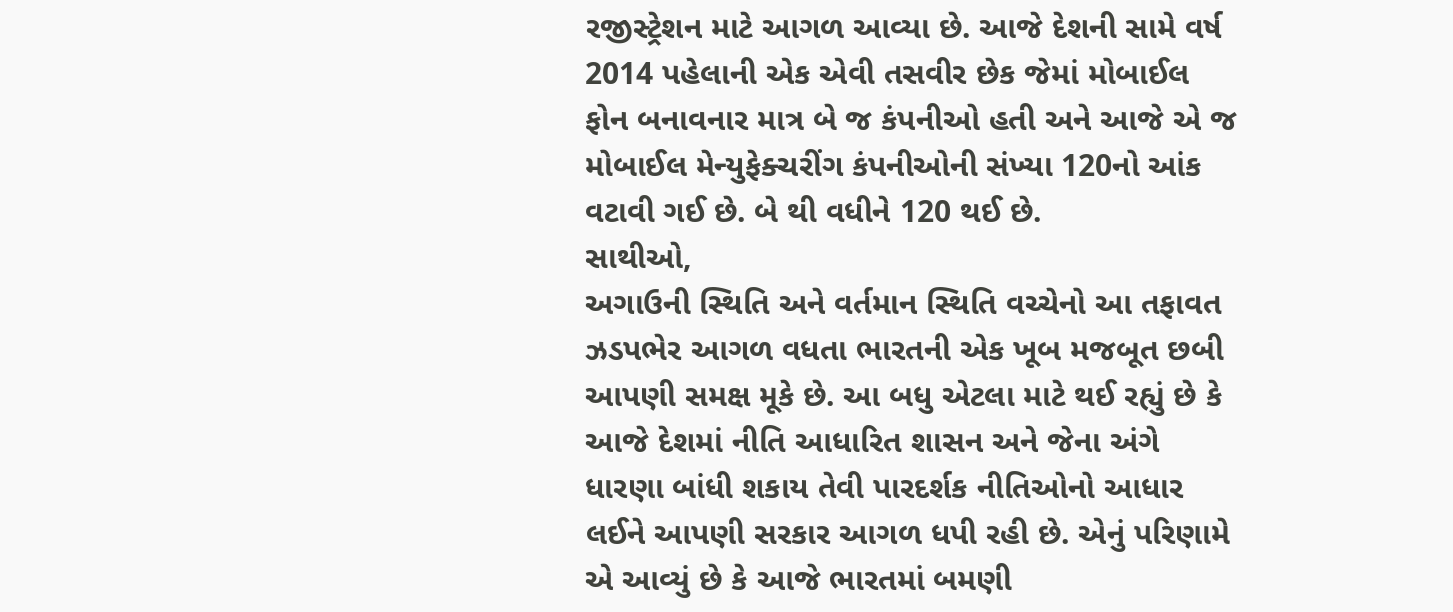રજીસ્ટ્રેશન માટે આગળ આવ્યા છે. આજે દેશની સામે વર્ષ 2014 પહેલાની એક એવી તસવીર છેક જેમાં મોબાઈલ ફોન બનાવનાર માત્ર બે જ કંપનીઓ હતી અને આજે એ જ મોબાઈલ મેન્યુફેક્ચરીંગ કંપનીઓની સંખ્યા 120નો આંક વટાવી ગઈ છે. બે થી વધીને 120 થઈ છે.
સાથીઓ,
અગાઉની સ્થિતિ અને વર્તમાન સ્થિતિ વચ્ચેનો આ તફાવત ઝડપભેર આગળ વધતા ભારતની એક ખૂબ મજબૂત છબી આપણી સમક્ષ મૂકે છે. આ બધુ એટલા માટે થઈ રહ્યું છે કે આજે દેશમાં નીતિ આધારિત શાસન અને જેના અંગે ધારણા બાંધી શકાય તેવી પારદર્શક નીતિઓનો આધાર લઈને આપણી સરકાર આગળ ધપી રહી છે. એનું પરિણામે એ આવ્યું છે કે આજે ભારતમાં બમણી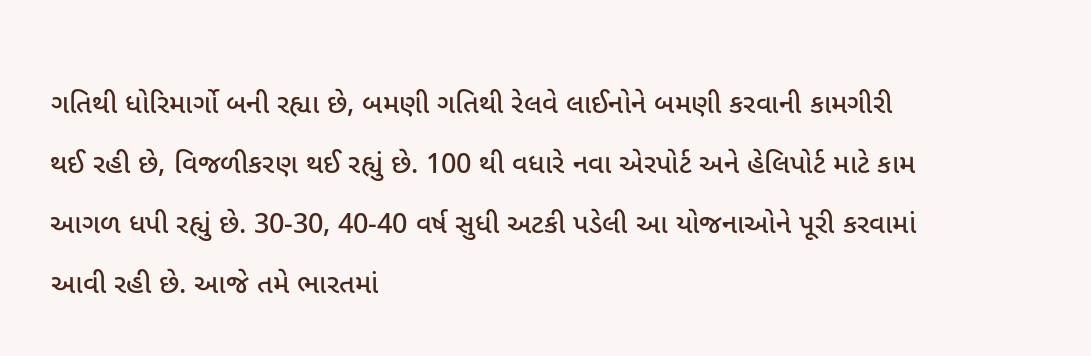ગતિથી ધોરિમાર્ગો બની રહ્યા છે, બમણી ગતિથી રેલવે લાઈનોને બમણી કરવાની કામગીરી થઈ રહી છે, વિજળીકરણ થઈ રહ્યું છે. 100 થી વધારે નવા એરપોર્ટ અને હેલિપોર્ટ માટે કામ આગળ ધપી રહ્યું છે. 30-30, 40-40 વર્ષ સુધી અટકી પડેલી આ યોજનાઓને પૂરી કરવામાં આવી રહી છે. આજે તમે ભારતમાં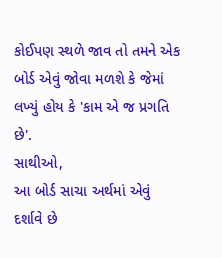કોઈપણ સ્થળે જાવ તો તમને એક બોર્ડ એવું જોવા મળશે કે જેમાં લખ્યું હોય કે 'કામ એ જ પ્રગતિ છે'.
સાથીઓ,
આ બોર્ડ સાચા અર્થમાં એવું દર્શાવે છે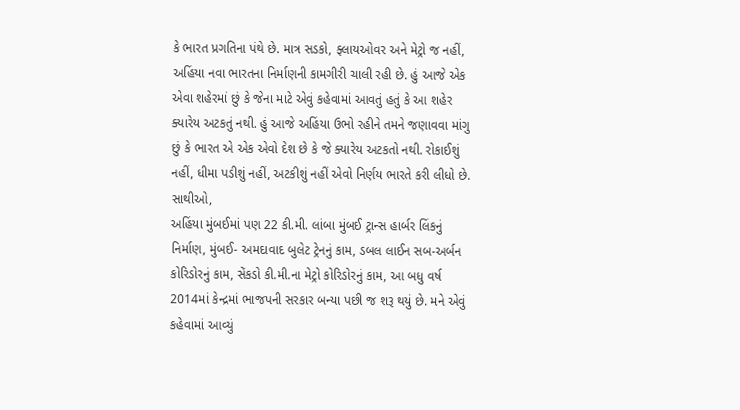કે ભારત પ્રગતિના પંથે છે. માત્ર સડકો, ફ્લાયઓવર અને મેટ્રો જ નહીં, અહિંયા નવા ભારતના નિર્માણની કામગીરી ચાલી રહી છે. હું આજે એક એવા શહેરમાં છું કે જેના માટે એવું કહેવામાં આવતું હતું કે આ શહેર ક્યારેય અટકતું નથી. હું આજે અહિંયા ઉભો રહીને તમને જણાવવા માંગુ છું કે ભારત એ એક એવો દેશ છે કે જે ક્યારેય અટકતો નથી. રોકાઈશું નહીં, ધીમા પડીશું નહીં, અટકીશું નહીં એવો નિર્ણય ભારતે કરી લીધો છે.
સાથીઓ,
અહિંયા મુંબઈમાં પણ 22 કી.મી. લાંબા મુંબઈ ટ્રાન્સ હાર્બર લિંકનું નિર્માણ, મુંબઈ- અમદાવાદ બુલેટ ટ્રેનનું કામ, ડબલ લાઈન સબ-અર્બન કોરિડોરનું કામ, સેંકડો કી.મી.ના મેટ્રો કોરિડોરનું કામ, આ બધુ વર્ષ 2014માં કેન્દ્રમાં ભાજપની સરકાર બન્યા પછી જ શરૂ થયું છે. મને એવું કહેવામાં આવ્યું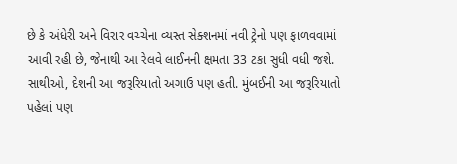છે કે અંધેરી અને વિરાર વચ્ચેના વ્યસ્ત સેક્શનમાં નવી ટ્રેનો પણ ફાળવવામાં આવી રહી છે, જેનાથી આ રેલવે લાઈનની ક્ષમતા 33 ટકા સુધી વધી જશે.
સાથીઓ, દેશની આ જરૂરિયાતો અગાઉ પણ હતી. મુંબઈની આ જરૂરિયાતો પહેલાં પણ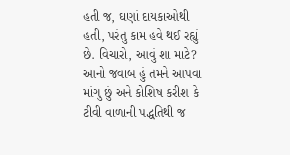હતી જ, ઘણાં દાયકાઓથી હતી, પરંતુ કામ હવે થઈ રહ્યું છે. વિચારો, આવું શા માટે? આનો જવાબ હું તમને આપવા માંગુ છું અને કોશિષ કરીશ કે ટીવી વાળાની પદ્ધતિથી જ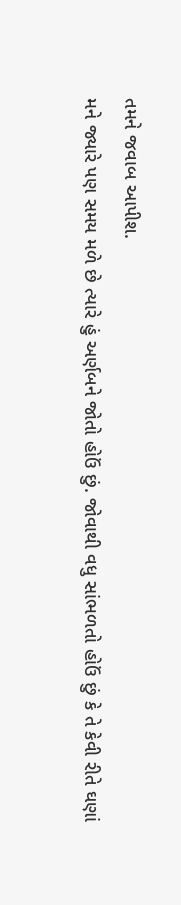તમને જવાબ આપીશ.
મને જ્યારે પણ સમય મળે છે ત્યારે હું અર્ણબને જોતો હોઉં છું. જોવાથી વધુ સાંભળતો હોઉં છું કે તે કેવી રીતે ઘણાં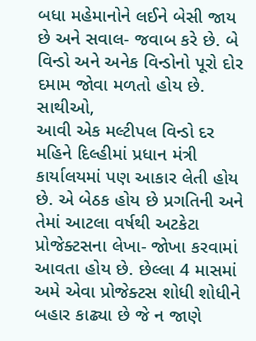બધા મહેમાનોને લઈને બેસી જાય છે અને સવાલ- જવાબ કરે છે. બે વિન્ડો અને અનેક વિન્ડોનો પૂરો દોર દમામ જોવા મળતો હોય છે.
સાથીઓ,
આવી એક મલ્ટીપલ વિન્ડો દર મહિને દિલ્હીમાં પ્રધાન મંત્રી કાર્યાલયમાં પણ આકાર લેતી હોય છે. એ બેઠક હોય છે પ્રગતિની અને તેમાં આટલા વર્ષથી અટકેટા પ્રોજેક્ટસના લેખા- જોખા કરવામાં આવતા હોય છે. છેલ્લા 4 માસમાં અમે એવા પ્રોજેક્ટસ શોધી શોધીને બહાર કાઢ્યા છે જે ન જાણે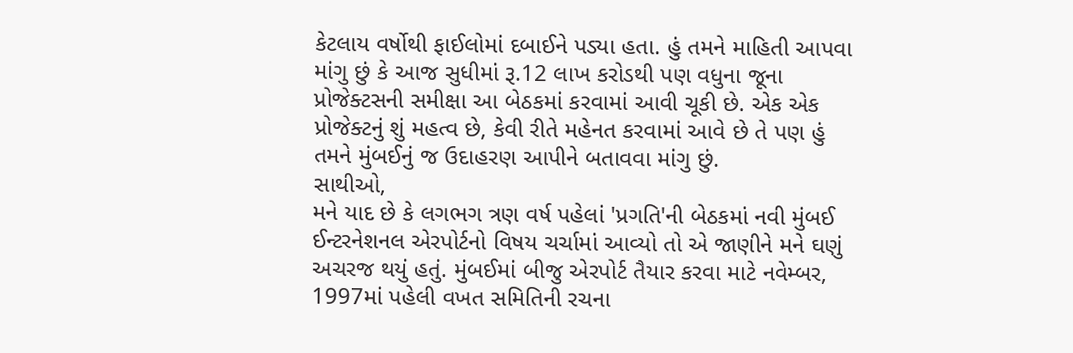કેટલાય વર્ષોથી ફાઈલોમાં દબાઈને પડ્યા હતા. હું તમને માહિતી આપવા માંગુ છું કે આજ સુધીમાં રૂ.12 લાખ કરોડથી પણ વધુના જૂના પ્રોજેક્ટસની સમીક્ષા આ બેઠકમાં કરવામાં આવી ચૂકી છે. એક એક પ્રોજેક્ટનું શું મહત્વ છે, કેવી રીતે મહેનત કરવામાં આવે છે તે પણ હું તમને મુંબઈનું જ ઉદાહરણ આપીને બતાવવા માંગુ છું.
સાથીઓ,
મને યાદ છે કે લગભગ ત્રણ વર્ષ પહેલાં 'પ્રગતિ'ની બેઠકમાં નવી મુંબઈ ઈન્ટરનેશનલ એરપોર્ટનો વિષય ચર્ચામાં આવ્યો તો એ જાણીને મને ઘણું અચરજ થયું હતું. મુંબઈમાં બીજુ એરપોર્ટ તૈયાર કરવા માટે નવેમ્બર, 1997માં પહેલી વખત સમિતિની રચના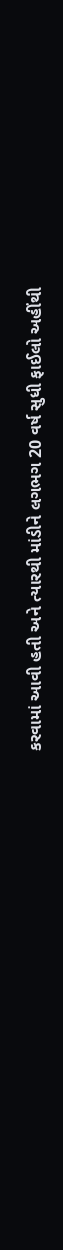કરવામાં આવી હતી અને ત્યારથી માંડીને લગભગ 20 વર્ષ સુધી ફાઈલો અહીંથી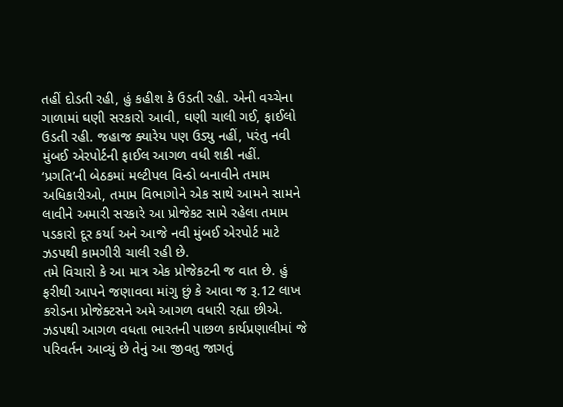તહીં દોડતી રહી, હું કહીશ કે ઉડતી રહી. એની વચ્ચેના ગાળામાં ઘણી સરકારો આવી, ઘણી ચાલી ગઈ, ફાઈલો ઉડતી રહી. જહાજ ક્યારેય પણ ઉડ્યુ નહીં, પરંતુ નવી મુંબઈ એરપોર્ટની ફાઈલ આગળ વધી શકી નહીં.
‘પ્રગતિ’ની બેઠકમાં મલ્ટીપલ વિન્ડો બનાવીને તમામ અધિકારીઓ, તમામ વિભાગોને એક સાથે આમને સામને લાવીને અમારી સરકારે આ પ્રોજેકટ સામે રહેલા તમામ પડકારો દૂર કર્યા અને આજે નવી મુંબઈ એરપોર્ટ માટે ઝડપથી કામગીરી ચાલી રહી છે.
તમે વિચારો કે આ માત્ર એક પ્રોજેકટની જ વાત છે. હું ફરીથી આપને જણાવવા માંગુ છું કે આવા જ રૂ.12 લાખ કરોડના પ્રોજેક્ટસને અમે આગળ વધારી રહ્યા છીએ. ઝડપથી આગળ વધતા ભારતની પાછળ કાર્યપ્રણાલીમાં જે પરિવર્તન આવ્યું છે તેનું આ જીવતુ જાગતું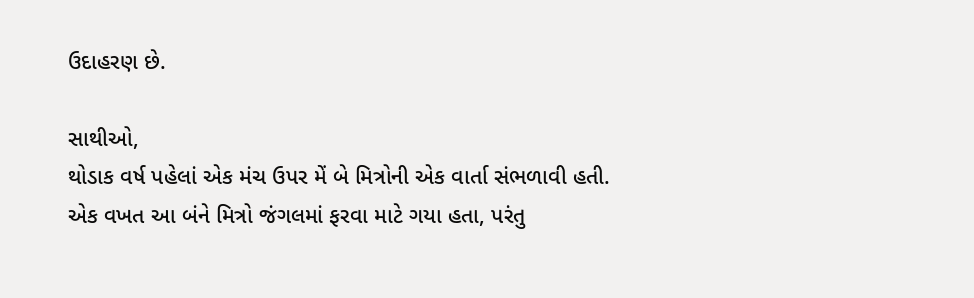ઉદાહરણ છે.

સાથીઓ,
થોડાક વર્ષ પહેલાં એક મંચ ઉપર મેં બે મિત્રોની એક વાર્તા સંભળાવી હતી. એક વખત આ બંને મિત્રો જંગલમાં ફરવા માટે ગયા હતા, પરંતુ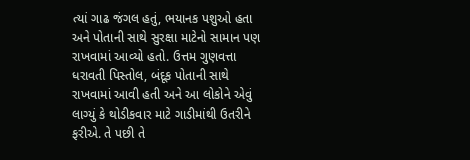ત્યાં ગાઢ જંગલ હતું, ભયાનક પશુઓ હતા અને પોતાની સાથે સુરક્ષા માટેનો સામાન પણ રાખવામાં આવ્યો હતો. ઉત્તમ ગુણવત્તા ધરાવતી પિસ્તોલ, બંદૂક પોતાની સાથે રાખવામાં આવી હતી અને આ લોકોને એવું લાગ્યું કે થોડીકવાર માટે ગાડીમાંથી ઉતરીને ફરીએ. તે પછી તે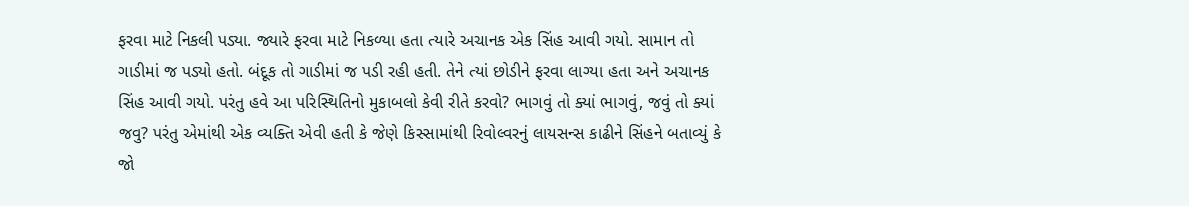ફરવા માટે નિકલી પડ્યા. જ્યારે ફરવા માટે નિકળ્યા હતા ત્યારે અચાનક એક સિંહ આવી ગયો. સામાન તો ગાડીમાં જ પડ્યો હતો. બંદૂક તો ગાડીમાં જ પડી રહી હતી. તેને ત્યાં છોડીને ફરવા લાગ્યા હતા અને અચાનક સિંહ આવી ગયો. પરંતુ હવે આ પરિસ્થિતિનો મુકાબલો કેવી રીતે કરવો? ભાગવું તો ક્યાં ભાગવું, જવું તો ક્યાં જવુ? પરંતુ એમાંથી એક વ્યક્તિ એવી હતી કે જેણે કિસ્સામાંથી રિવોલ્વરનું લાયસન્સ કાઢીને સિંહને બતાવ્યું કે જો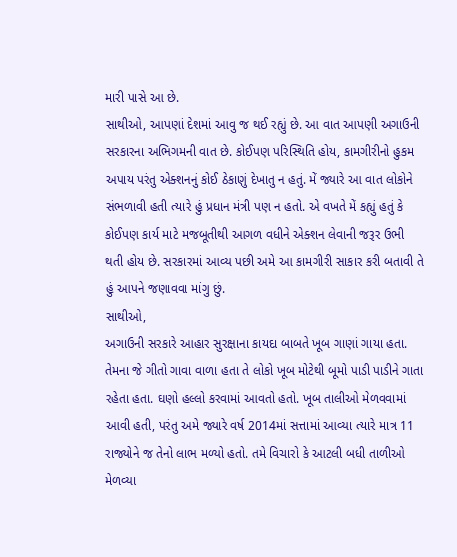મારી પાસે આ છે.
સાથીઓ, આપણાં દેશમાં આવુ જ થઈ રહ્યું છે. આ વાત આપણી અગાઉની સરકારના અભિગમની વાત છે. કોઈપણ પરિસ્થિતિ હોય, કામગીરીનો હુકમ અપાય પરંતુ એક્શનનું કોઈ ઠેકાણું દેખાતુ ન હતું. મેં જ્યારે આ વાત લોકોને સંભળાવી હતી ત્યારે હું પ્રધાન મંત્રી પણ ન હતો. એ વખતે મેં કહ્યું હતું કે કોઈપણ કાર્ય માટે મજબૂતીથી આગળ વધીને એક્શન લેવાની જરૂર ઉભી થતી હોય છે. સરકારમાં આવ્ય પછી અમે આ કામગીરી સાકાર કરી બતાવી તે હું આપને જણાવવા માંગુ છું.
સાથીઓ,
અગાઉની સરકારે આહાર સુરક્ષાના કાયદા બાબતે ખૂબ ગાણાં ગાયા હતા. તેમના જે ગીતો ગાવા વાળા હતા તે લોકો ખૂબ મોટેથી બૂમો પાડી પાડીને ગાતા રહેતા હતા. ઘણો હલ્લો કરવામાં આવતો હતો. ખૂબ તાલીઓ મેળવવામાં આવી હતી, પરંતુ અમે જ્યારે વર્ષ 2014માં સત્તામાં આવ્યા ત્યારે માત્ર 11 રાજ્યોને જ તેનો લાભ મળ્યો હતો. તમે વિચારો કે આટલી બધી તાળીઓ મેળવ્યા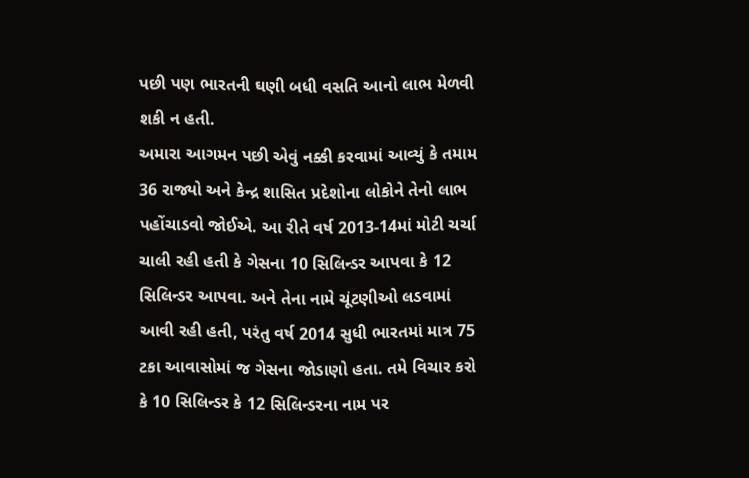પછી પણ ભારતની ઘણી બધી વસતિ આનો લાભ મેળવી શકી ન હતી.
અમારા આગમન પછી એવું નક્કી કરવામાં આવ્યું કે તમામ 36 રાજ્યો અને કેન્દ્ર શાસિત પ્રદેશોના લોકોને તેનો લાભ પહોંચાડવો જોઈએ. આ રીતે વર્ષ 2013-14માં મોટી ચર્ચા ચાલી રહી હતી કે ગેસના 10 સિલિન્ડર આપવા કે 12 સિલિન્ડર આપવા. અને તેના નામે ચૂંટણીઓ લડવામાં આવી રહી હતી, પરંતુ વર્ષ 2014 સુધી ભારતમાં માત્ર 75 ટકા આવાસોમાં જ ગેસના જોડાણો હતા. તમે વિચાર કરો કે 10 સિલિન્ડર કે 12 સિલિન્ડરના નામ પર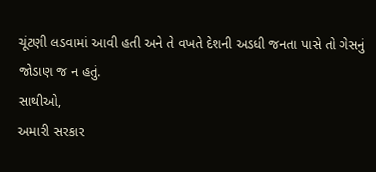ચૂંટણી લડવામાં આવી હતી અને તે વખતે દેશની અડધી જનતા પાસે તો ગેસનું જોડાણ જ ન હતું.
સાથીઓ,
અમારી સરકાર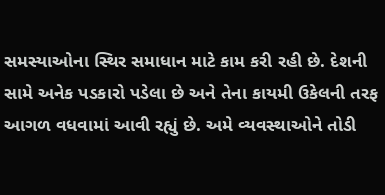સમસ્યાઓના સ્થિર સમાધાન માટે કામ કરી રહી છે. દેશની સામે અનેક પડકારો પડેલા છે અને તેના કાયમી ઉકેલની તરફ આગળ વધવામાં આવી રહ્યું છે. અમે વ્યવસ્થાઓને તોડી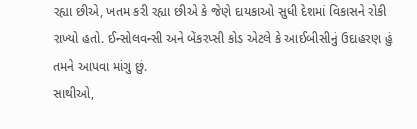રહ્યા છીએ, ખતમ કરી રહ્યા છીએ કે જેણે દાયકાઓ સુધી દેશમાં વિકાસને રોકી રાખ્યો હતો. ઈન્સોલવન્સી અને બેંકરપ્સી કોડ એટલે કે આઈબીસીનું ઉદાહરણ હું તમને આપવા માંગુ છું.
સાથીઓ,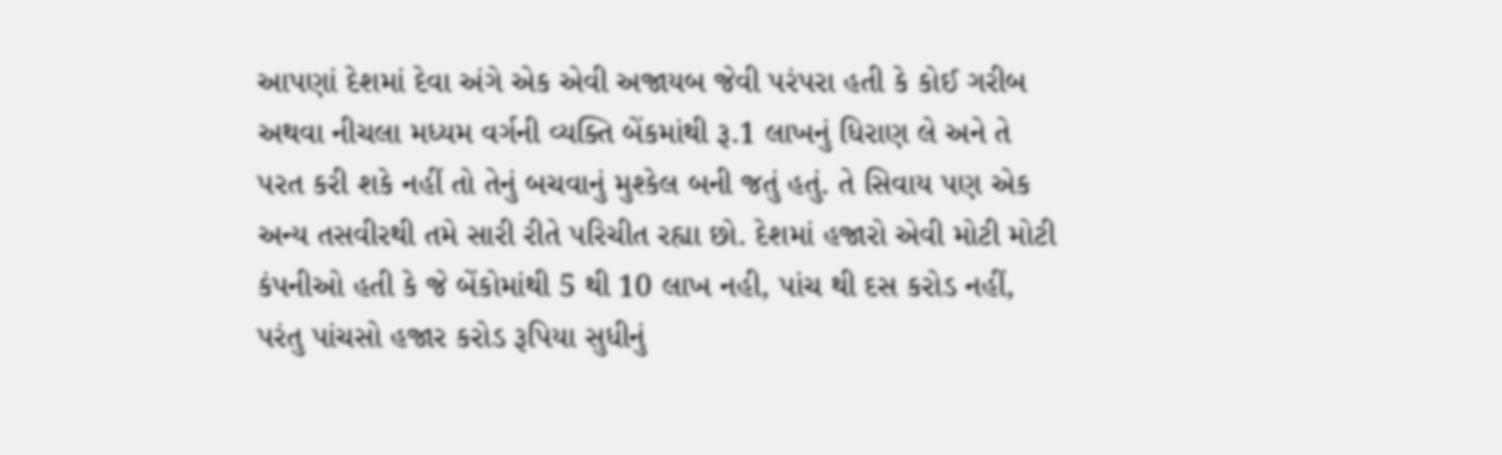આપણાં દેશમાં દેવા અંગે એક એવી અજાયબ જેવી પરંપરા હતી કે કોઈ ગરીબ અથવા નીચલા મધ્યમ વર્ગની વ્યક્તિ બેંકમાંથી રૂ.1 લાખનું ધિરાણ લે અને તે પરત કરી શકે નહીં તો તેનું બચવાનું મુશ્કેલ બની જતું હતું. તે સિવાય પણ એક અન્ય તસવીરથી તમે સારી રીતે પરિચીત રહ્યા છો. દેશમાં હજારો એવી મોટી મોટી કંપનીઓ હતી કે જે બેંકોમાંથી 5 થી 10 લાખ નહી, પાંચ થી દસ કરોડ નહીં, પરંતુ પાંચસો હજાર કરોડ રૂપિયા સુધીનું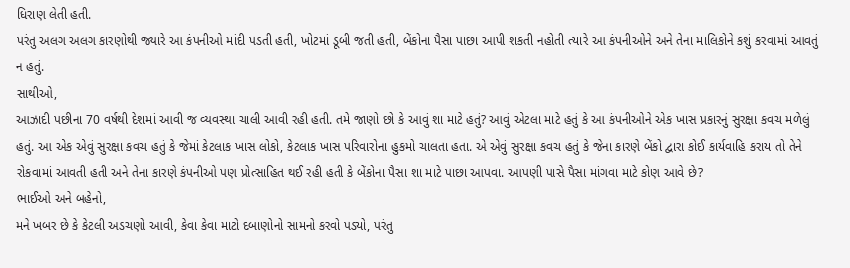ધિરાણ લેતી હતી.
પરંતુ અલગ અલગ કારણોથી જ્યારે આ કંપનીઓ માંદી પડતી હતી, ખોટમાં ડૂબી જતી હતી, બેંકોના પૈસા પાછા આપી શકતી નહોતી ત્યારે આ કંપનીઓને અને તેના માલિકોને કશું કરવામાં આવતું ન હતું.
સાથીઓ,
આઝાદી પછીના 70 વર્ષથી દેશમાં આવી જ વ્યવસ્થા ચાલી આવી રહી હતી. તમે જાણો છો કે આવું શા માટે હતું? આવું એટલા માટે હતું કે આ કંપનીઓને એક ખાસ પ્રકારનું સુરક્ષા કવચ મળેલું હતું. આ એક એવું સુરક્ષા કવચ હતું કે જેમાં કેટલાક ખાસ લોકો, કેટલાક ખાસ પરિવારોના હુકમો ચાલતા હતા. એ એવું સુરક્ષા કવચ હતું કે જેના કારણે બેંકો દ્વારા કોઈ કાર્યવાહિ કરાય તો તેને રોકવામાં આવતી હતી અને તેના કારણે કંપનીઓ પણ પ્રોત્સાહિત થઈ રહી હતી કે બેંકોના પૈસા શા માટે પાછા આપવા. આપણી પાસે પૈસા માંગવા માટે કોણ આવે છે?
ભાઈઓ અને બહેનો,
મને ખબર છે કે કેટલી અડચણો આવી, કેવા કેવા માટો દબાણોનો સામનો કરવો પડ્યો, પરંતુ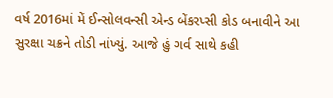વર્ષ 2016માં મેં ઈન્સોલવન્સી એન્ડ બેંકરપ્સી કોડ બનાવીને આ સુરક્ષા ચક્રને તોડી નાંખ્યું. આજે હું ગર્વ સાથે કહી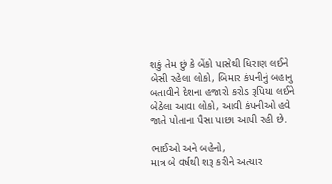શકું તેમ છું કે બેંકો પાસેથી ધિરાણ લઈને બેસી રહેલા લોકો, બિમાર કંપનીનું બહાનુ બતાવીને દેશના હજારો કરોડ રૂપિયા લઈને બેઠેલા આવા લોકો, આવી કંપનીઓ હવે જાતે પોતાના પૈસા પાછા આપી રહી છે.

ભાઈઓ અને બહેનો,
માત્ર બે વર્ષથી શરૂ કરીને અત્યાર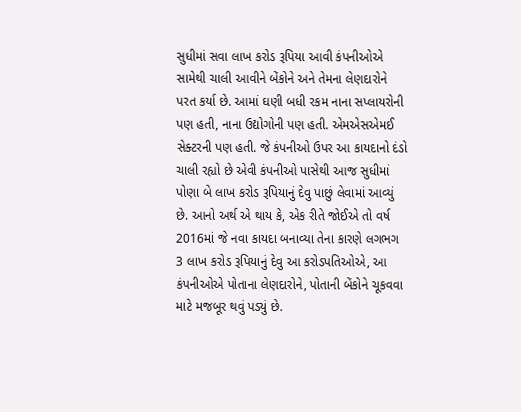સુધીમાં સવા લાખ કરોડ રૂપિયા આવી કંપનીઓએ સામેથી ચાલી આવીને બેંકોને અને તેમના લેણદારોને પરત કર્યા છે. આમાં ઘણી બધી રકમ નાના સપ્લાયરોની પણ હતી, નાના ઉદ્યોગોની પણ હતી. એમએસએમઈ સેક્ટરની પણ હતી. જે કંપનીઓ ઉપર આ કાયદાનો દંડો ચાલી રહ્યો છે એવી કંપનીઓ પાસેથી આજ સુધીમાં પોણા બે લાખ કરોડ રૂપિયાનું દેવુ પાછું લેવામાં આવ્યું છે. આનો અર્થ એ થાય કે, એક રીતે જોઈએ તો વર્ષ 2016માં જે નવા કાયદા બનાવ્યા તેના કારણે લગભગ 3 લાખ કરોડ રૂપિયાનું દેવુ આ કરોડપતિઓએ, આ કંપનીઓએ પોતાના લેણદારોને, પોતાની બેંકોને ચૂકવવા માટે મજબૂર થવું પડ્યું છે.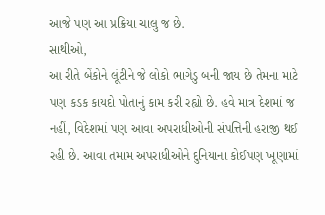આજે પણ આ પ્રક્રિયા ચાલુ જ છે.
સાથીઓ,
આ રીતે બેંકોને લૂંટીને જે લોકો ભાગેડુ બની જાય છે તેમના માટે પણ કડક કાયદો પોતાનું કામ કરી રહ્યો છે. હવે માત્ર દેશમાં જ નહીં, વિદેશમાં પણ આવા અપરાધીઓની સંપત્તિની હરાજી થઈ રહી છે. આવા તમામ અપરાધીઓને દુનિયાના કોઈપણ ખૂણામાં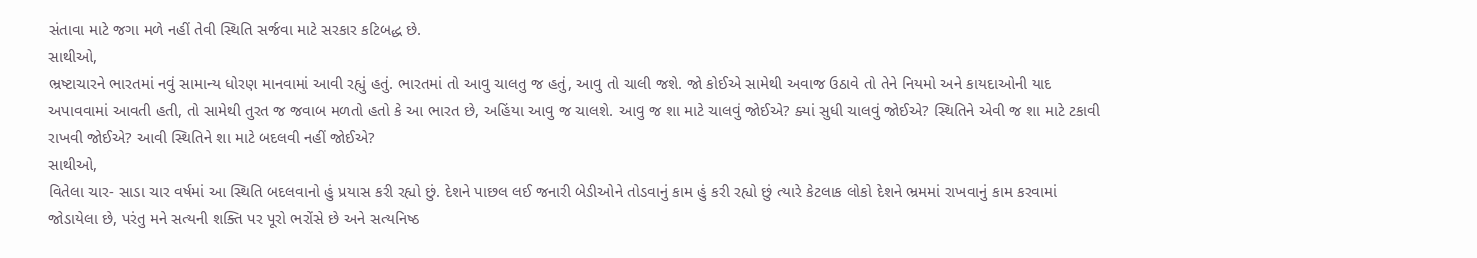સંતાવા માટે જગા મળે નહીં તેવી સ્થિતિ સર્જવા માટે સરકાર કટિબદ્ધ છે.
સાથીઓ,
ભ્રષ્ટાચારને ભારતમાં નવું સામાન્ય ધોરણ માનવામાં આવી રહ્યું હતું. ભારતમાં તો આવુ ચાલતુ જ હતું, આવુ તો ચાલી જશે. જો કોઈએ સામેથી અવાજ ઉઠાવે તો તેને નિયમો અને કાયદાઓની યાદ અપાવવામાં આવતી હતી, તો સામેથી તુરત જ જવાબ મળતો હતો કે આ ભારત છે, અહિંયા આવુ જ ચાલશે. આવુ જ શા માટે ચાલવું જોઈએ? ક્યાં સુધી ચાલવું જોઈએ? સ્થિતિને એવી જ શા માટે ટકાવી રાખવી જોઈએ? આવી સ્થિતિને શા માટે બદલવી નહીં જોઈએ?
સાથીઓ,
વિતેલા ચાર- સાડા ચાર વર્ષમાં આ સ્થિતિ બદલવાનો હું પ્રયાસ કરી રહ્યો છું. દેશને પાછલ લઈ જનારી બેડીઓને તોડવાનું કામ હું કરી રહ્યો છું ત્યારે કેટલાક લોકો દેશને ભ્રમમાં રાખવાનું કામ કરવામાં જોડાયેલા છે, પરંતુ મને સત્યની શક્તિ પર પૂરો ભરોંસે છે અને સત્યનિષ્ઠ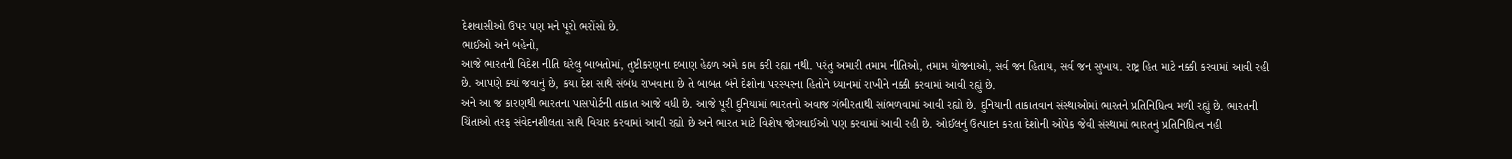દેશવાસીઓ ઉપર પણ મને પૂરો ભરોંસો છે.
ભાઈઓ અને બહેનો,
આજે ભારતની વિદેશ નીતિ ઘરેલુ બાબતોમાં, તુષ્ટીકરણના દબાણ હેઠળ અમે કામ કરી રહ્યા નથી. પરંતુ અમારી તમામ નીતિઓ, તમામ યોજનાઓ, સર્વ જન હિતાય, સર્વ જન સુખાય. રાષ્ટ્ર હિત માટે નક્કી કરવામાં આવી રહી છે. આપણે ક્યાં જવાનું છે, કયા દેશ સાથે સંબંધ રાખવાના છે તે બાબત બંને દેશોના પરસ્પરના હિતોને ધ્યાનમાં રાખીને નક્કી કરવામાં આવી રહ્યું છે.
અને આ જ કારણથી ભારતના પાસપોર્ટની તાકાત આજે વધી છે. આજે પૂરી દુનિયામાં ભારતનો અવાજ ગંભીરતાથી સાંભળવામાં આવી રહ્યો છે. દુનિયાની તાકાતવાન સંસ્થાઓમાં ભારતને પ્રતિનિધિત્વ મળી રહ્યું છે. ભારતની ચિંતાઓ તરફ સંવેદનશીલતા સાથે વિચાર કરવામાં આવી રહ્યો છે અને ભારત માટે વિશેષ જોગવાઈઓ પણ કરવામાં આવી રહી છે. ઓઈલનું ઉત્પાદન કરતા દેશોની ઓપેક જેવી સંસ્થામાં ભારતનું પ્રતિનિધિત્વ નહી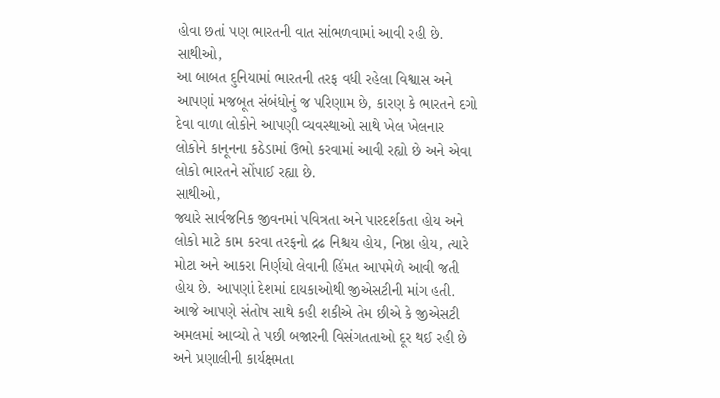હોવા છતાં પણ ભારતની વાત સાંભળવામાં આવી રહી છે.
સાથીઓ,
આ બાબત દુનિયામાં ભારતની તરફ વધી રહેલા વિશ્વાસ અને આપણાં મજબૂત સંબંધોનું જ પરિણામ છે, કારણ કે ભારતને દગો દેવા વાળા લોકોને આપણી વ્યવસ્થાઓ સાથે ખેલ ખેલનાર લોકોને કાનૂનના કઠેડામાં ઉભો કરવામાં આવી રહ્યો છે અને એવા લોકો ભારતને સોંપાઈ રહ્યા છે.
સાથીઓ,
જ્યારે સાર્વજનિક જીવનમાં પવિત્રતા અને પારદર્શકતા હોય અને લોકો માટે કામ કરવા તરફનો દ્રઢ નિશ્ચય હોય, નિષ્ઠા હોય, ત્યારે મોટા અને આકરા નિર્ણયો લેવાની હિંમત આપમેળે આવી જતી હોય છે. આપણાં દેશમાં દાયકાઓથી જીએસટીની માંગ હતી. આજે આપણે સંતોષ સાથે કહી શકીએ તેમ છીએ કે જીએસટી અમલમાં આવ્યો તે પછી બજારની વિસંગતતાઓ દૂર થઈ રહી છે અને પ્રણાલીની કાર્યક્ષમતા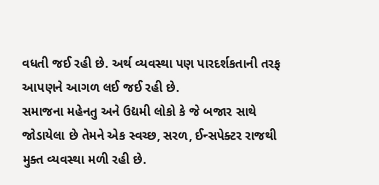વધતી જઈ રહી છે. અર્થ વ્યવસ્થા પણ પારદર્શકતાની તરફ આપણને આગળ લઈ જઈ રહી છે.
સમાજના મહેનતુ અને ઉદ્યમી લોકો કે જે બજાર સાથે જોડાયેલા છે તેમને એક સ્વચ્છ, સરળ, ઈન્સપેક્ટર રાજથી મુક્ત વ્યવસ્થા મળી રહી છે.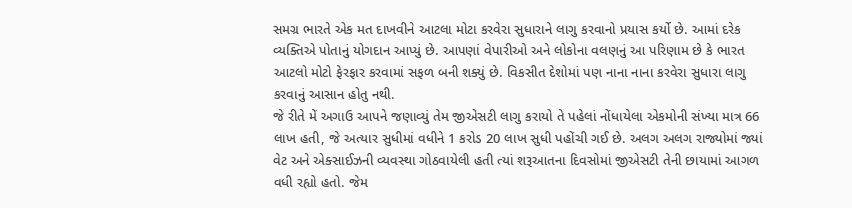સમગ્ર ભારતે એક મત દાખવીને આટલા મોટા કરવેરા સુધારાને લાગુ કરવાનો પ્રયાસ કર્યો છે. આમાં દરેક વ્યક્તિએ પોતાનું યોગદાન આપ્યું છે. આપણાં વેપારીઓ અને લોકોના વલણનું આ પરિણામ છે કે ભારત આટલો મોટો ફેરફાર કરવામાં સફળ બની શક્યું છે. વિકસીત દેશોમાં પણ નાના નાના કરવેરા સુધારા લાગુ કરવાનું આસાન હોતુ નથી.
જે રીતે મેં અગાઉ આપને જણાવ્યું તેમ જીએસટી લાગુ કરાયો તે પહેલાં નોંધાયેલા એકમોની સંખ્યા માત્ર 66 લાખ હતી, જે અત્યાર સુધીમાં વધીને 1 કરોડ 20 લાખ સુધી પહોંચી ગઈ છે. અલગ અલગ રાજ્યોમાં જ્યાં વેટ અને એક્સાઈઝની વ્યવસ્થા ગોઠવાયેલી હતી ત્યાં શરૂઆતના દિવસોમાં જીએસટી તેની છાયામાં આગળ વધી રહ્યો હતો. જેમ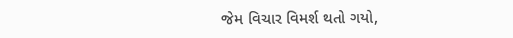જેમ વિચાર વિમર્શ થતો ગયો,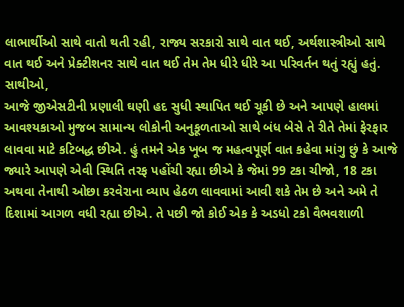લાભાર્થીઓ સાથે વાતો થતી રહી, રાજ્ય સરકારો સાથે વાત થઈ, અર્થશાસ્ત્રીઓ સાથે વાત થઈ અને પ્રેક્ટીશનર સાથે વાત થઈ તેમ તેમ ધીરે ધીરે આ પરિવર્તન થતું રહ્યું હતું.
સાથીઓ,
આજે જીએસટીની પ્રણાલી ઘણી હદ સુધી સ્થાપિત થઈ ચૂકી છે અને આપણે હાલમાં આવશ્યકાઓ મુજબ સામાન્ય લોકોની અનુકૂળતાઓ સાથે બંધ બેસે તે રીતે તેમાં ફેરફાર લાવવા માટે કટિબદ્ધ છીએ. હું તમને એક ખૂબ જ મહત્વપૂર્ણ વાત કહેવા માંગુ છું કે આજે જ્યારે આપણે એવી સ્થિતિ તરફ પહોંચી રહ્યા છીએ કે જેમાં 99 ટકા ચીજો, 18 ટકા અથવા તેનાથી ઓછા કરવેરાના વ્યાપ હેઠળ લાવવામાં આવી શકે તેમ છે અને અમે તે દિશામાં આગળ વધી રહ્યા છીએ. તે પછી જો કોઈ એક કે અડધો ટકો વૈભવશાળી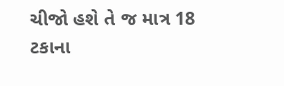ચીજો હશે તે જ માત્ર 18 ટકાના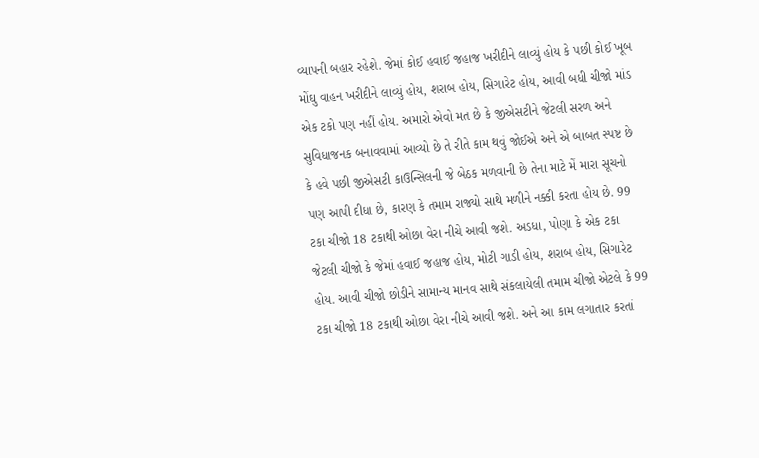વ્યાપની બહાર રહેશે. જેમાં કોઈ હવાઈ જહાજ ખરીદીને લાવ્યું હોય કે પછી કોઈ ખૂબ મોંઘુ વાહન ખરીદીને લાવ્યું હોય, શરાબ હોય, સિગારેટ હોય, આવી બધી ચીજો માંડ એક ટકો પણ નહીં હોય. અમારો એવો મત છે કે જીએસટીને જેટલી સરળ અને સુવિધાજનક બનાવવામાં આવ્યો છે તે રીતે કામ થવું જોઈએ અને એ બાબત સ્પષ્ટ છે કે હવે પછી જીએસટી કાઉન્સિલની જે બેઠક મળવાની છે તેના માટે મેં મારા સૂચનો પણ આપી દીધા છે, કારણ કે તમામ રાજ્યો સાથે મળીને નક્કી કરતા હોય છે. 99 ટકા ચીજો 18 ટકાથી ઓછા વેરા નીચે આવી જશે. અડધા, પોણા કે એક ટકા જેટલી ચીજો કે જેમાં હવાઈ જહાજ હોય, મોટી ગાડી હોય, શરાબ હોય, સિગારેટ હોય. આવી ચીજો છોડીને સામાન્ય માનવ સાથે સંકલાયેલી તમામ ચીજો એટલે કે 99 ટકા ચીજો 18 ટકાથી ઓછા વેરા નીચે આવી જશે. અને આ કામ લગાતાર કરતાં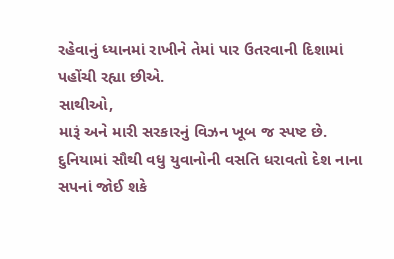રહેવાનું ધ્યાનમાં રાખીને તેમાં પાર ઉતરવાની દિશામાં પહોંચી રહ્યા છીએ.
સાથીઓ,
મારૂં અને મારી સરકારનું વિઝન ખૂબ જ સ્પષ્ટ છે. દુનિયામાં સૌથી વધુ યુવાનોની વસતિ ધરાવતો દેશ નાના સપનાં જોઈ શકે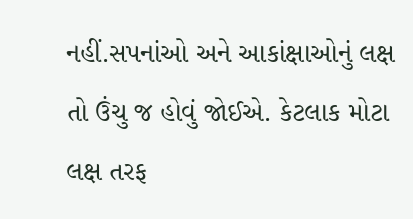નહીં.સપનાંઓ અને આકાંક્ષાઓનું લક્ષ તો ઉંચુ જ હોવું જોઈએ. કેટલાક મોટા લક્ષ તરફ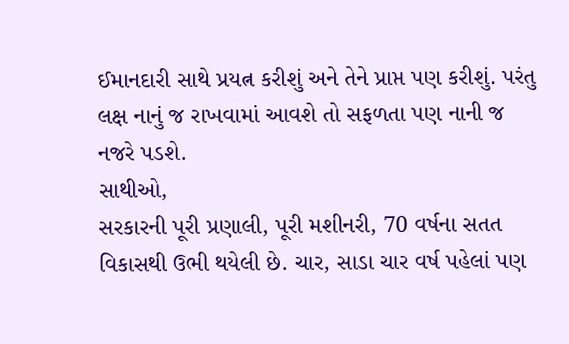ઈમાનદારી સાથે પ્રયત્ન કરીશું અને તેને પ્રાપ્ત પણ કરીશું. પરંતુ લક્ષ નાનું જ રાખવામાં આવશે તો સફળતા પણ નાની જ નજરે પડશે.
સાથીઓ,
સરકારની પૂરી પ્રણાલી, પૂરી મશીનરી, 70 વર્ષના સતત વિકાસથી ઉભી થયેલી છે. ચાર, સાડા ચાર વર્ષ પહેલાં પણ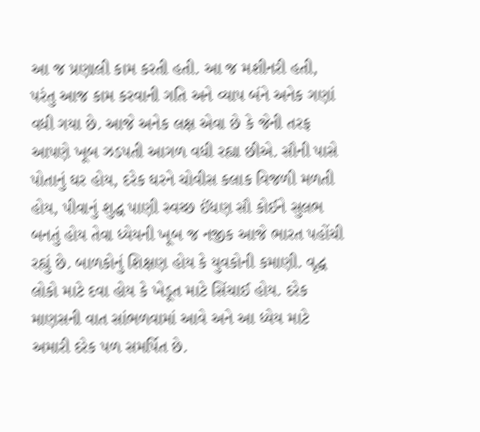આ જ પ્રણાલી કામ કરતી હતી. આ જ મશીનરી હતી, પરંતુ આજ કામ કરવાની ગતિ અને વ્યાપ બંને અનેક ગણાં વધી ગયા છે. આજે અનેક લક્ષ એવા છે કે જેની તરફ આપણે ખૂબ ઝડપતી આગળ વધી રહ્યા છીએ. સૌની પાસે પોતાનું ઘર હોય, દરેક ઘરને ચોવીસ કલાક વિજળી મળતી હોય, પીવાનું શુદ્ધ પાણી સ્વચ્છ ઈંધણ સૌ કોઈને સુલભ બનતું હોય તેવા ધ્યેયની ખૂબ જ નજીક આજે ભારત પહોંચી રહ્યું છે. બાળકોનું શિક્ષણ હોય કે યુવકોની કમાણી. વૃદ્ધ લોકો માટે દવા હોય કે ખેડૂત માટે સિંચાઈ હોય. દરેક માણસની વાત સાંભળવામાં આવે અને આ ધ્યેય માટે અમારી દરેક પળ સમર્પિત છે.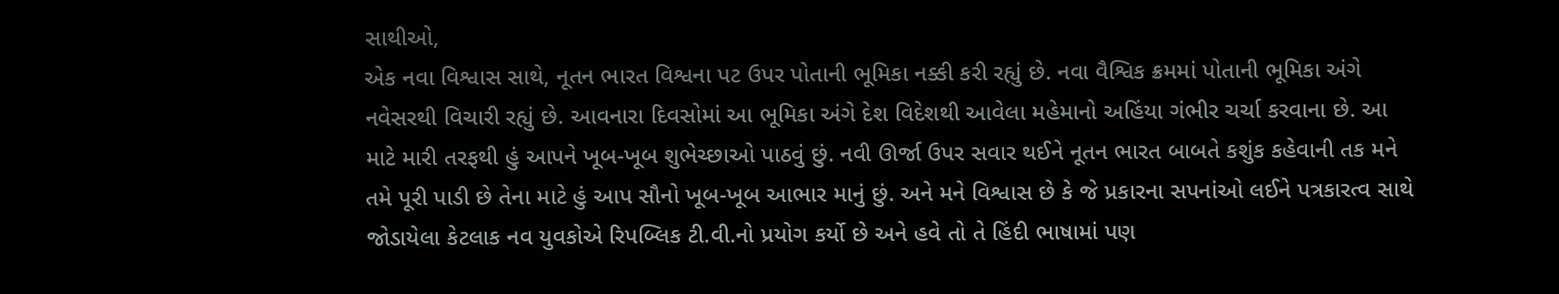સાથીઓ,
એક નવા વિશ્વાસ સાથે, નૂતન ભારત વિશ્વના પટ ઉપર પોતાની ભૂમિકા નક્કી કરી રહ્યું છે. નવા વૈશ્વિક ક્રમમાં પોતાની ભૂમિકા અંગે નવેસરથી વિચારી રહ્યું છે. આવનારા દિવસોમાં આ ભૂમિકા અંગે દેશ વિદેશથી આવેલા મહેમાનો અહિંયા ગંભીર ચર્ચા કરવાના છે. આ માટે મારી તરફથી હું આપને ખૂબ-ખૂબ શુભેચ્છાઓ પાઠવું છું. નવી ઊર્જા ઉપર સવાર થઈને નૂતન ભારત બાબતે કશુંક કહેવાની તક મને તમે પૂરી પાડી છે તેના માટે હું આપ સૌનો ખૂબ-ખૂબ આભાર માનું છું. અને મને વિશ્વાસ છે કે જે પ્રકારના સપનાંઓ લઈને પત્રકારત્વ સાથે જોડાયેલા કેટલાક નવ યુવકોએ રિપબ્લિક ટી.વી.નો પ્રયોગ કર્યો છે અને હવે તો તે હિંદી ભાષામાં પણ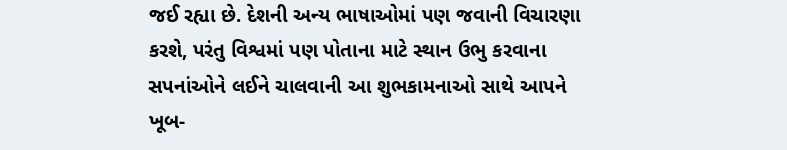જઈ રહ્યા છે. દેશની અન્ય ભાષાઓમાં પણ જવાની વિચારણા કરશે, પરંતુ વિશ્વમાં પણ પોતાના માટે સ્થાન ઉભુ કરવાના સપનાંઓને લઈને ચાલવાની આ શુભકામનાઓ સાથે આપને ખૂબ-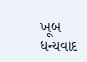ખૂબ ધન્યવાદ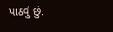પાઠવું છું.